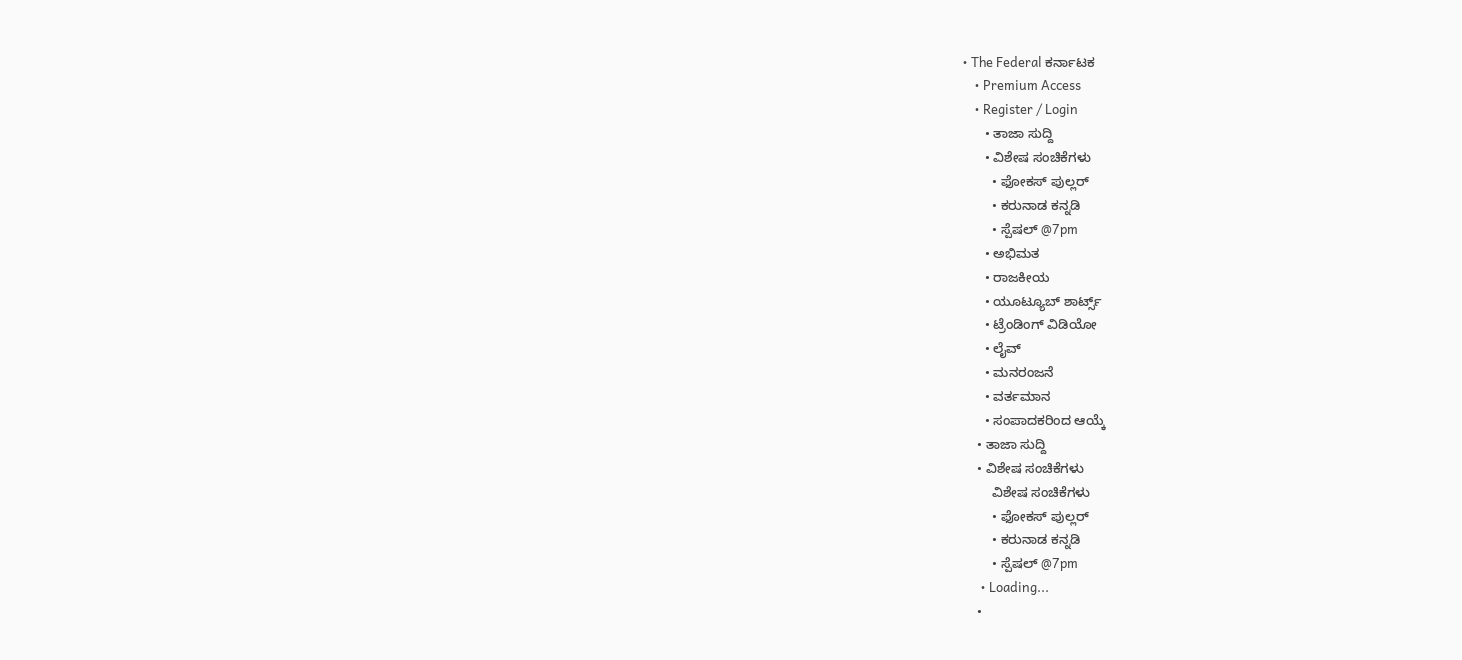• The Federal ಕರ್ನಾಟಕ
    • Premium Access
    • Register / Login
      • ತಾಜಾ ಸುದ್ದಿ
      • ವಿಶೇಷ ಸಂಚಿಕೆಗಳು
        • ಫೋಕಸ್‌ ಪುಲ್ಲರ್‌
        • ಕರುನಾಡ ಕನ್ನಡಿ
        • ಸ್ಪೆಷಲ್‌ @7pm
      • ಅಭಿಮತ
      • ರಾಜಕೀಯ
      • ಯೂಟ್ಯೂಬ್‌ ಶಾರ್ಟ್ಸ್‌
      • ಟ್ರೆಂಡಿಂಗ್‌ ವಿಡಿಯೋ
      • ಲೈವ್‌
      • ಮನರಂಜನೆ
      • ವರ್ತಮಾನ
      • ಸಂಪಾದಕರಿಂದ ಆಯ್ಕೆ
    • ತಾಜಾ ಸುದ್ದಿ
    • ವಿಶೇಷ ಸಂಚಿಕೆಗಳು
        ವಿಶೇಷ ಸಂಚಿಕೆಗಳು
        • ಫೋಕಸ್‌ ಪುಲ್ಲರ್‌
        • ಕರುನಾಡ ಕನ್ನಡಿ
        • ಸ್ಪೆಷಲ್‌ @7pm
      • Loading...
    •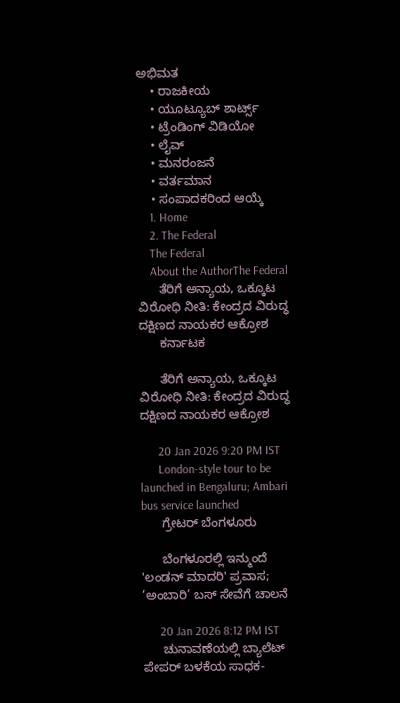ಅಭಿಮತ
    • ರಾಜಕೀಯ
    • ಯೂಟ್ಯೂಬ್‌ ಶಾರ್ಟ್ಸ್‌
    • ಟ್ರೆಂಡಿಂಗ್‌ ವಿಡಿಯೋ
    • ಲೈವ್‌
    • ಮನರಂಜನೆ
    • ವರ್ತಮಾನ
    • ಸಂಪಾದಕರಿಂದ ಆಯ್ಕೆ
    1. Home
    2. The Federal
    The Federal
    About the AuthorThe Federal
      ತೆರಿಗೆ ಅನ್ಯಾಯ, ಒಕ್ಕೂಟ ವಿರೋಧಿ ನೀತಿ: ಕೇಂದ್ರದ ವಿರುದ್ಧ ದಕ್ಷಿಣದ ನಾಯಕರ ಆಕ್ರೋಶ
      ಕರ್ನಾಟಕ

      ತೆರಿಗೆ ಅನ್ಯಾಯ, ಒಕ್ಕೂಟ ವಿರೋಧಿ ನೀತಿ: ಕೇಂದ್ರದ ವಿರುದ್ಧ ದಕ್ಷಿಣದ ನಾಯಕರ ಆಕ್ರೋಶ

      20 Jan 2026 9:20 PM IST
      London-style tour to be launched in Bengaluru; Ambari bus service launched
      ಗ್ರೇಟರ್ ಬೆಂಗಳೂರು

      ಬೆಂಗಳೂರಲ್ಲಿ ಇನ್ಮುಂದೆ 'ಲಂಡನ್ ಮಾದರಿ' ಪ್ರವಾಸ; ‘ಅಂಬಾರಿ’ ಬಸ್ ಸೇವೆಗೆ ಚಾಲನೆ

      20 Jan 2026 8:12 PM IST
      ಚುನಾವಣೆಯಲ್ಲಿ ಬ್ಯಾಲೆಟ್ ಪೇಪರ್ ಬಳಕೆಯ ಸಾಧಕ-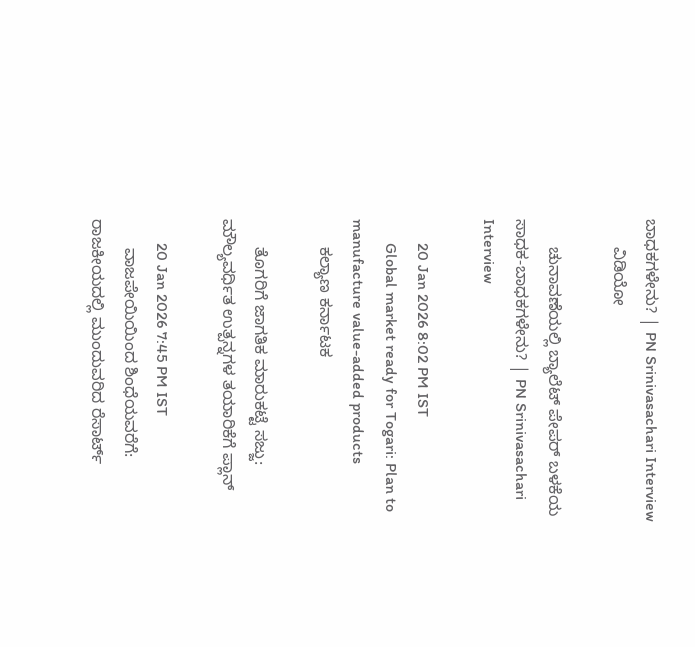ಬಾಧಕಗಳೇನು? | PN Srinivasachari Interview
      ವಿಡಿಯೋ

      ಚುನಾವಣೆಯಲ್ಲಿ ಬ್ಯಾಲೆಟ್ ಪೇಪರ್ ಬಳಕೆಯ ಸಾಧಕ-ಬಾಧಕಗಳೇನು? | PN Srinivasachari Interview

      20 Jan 2026 8:02 PM IST
      Global market ready for Togari: Plan to manufacture value-added products
      ಕಲ್ಯಾಣ ಕರ್ನಾಟಕ

      ತೊಗರಿಗೆ ಜಾಗತಿಕ ಮಾರುಕಟ್ಟೆ ಸಜ್ಜು: ಮೌಲ್ಯವರ್ಧಿತ ಉತ್ಪನ್ನಗಳ ತಯಾರಿಕೆಗೆ ಪ್ಲಾನ್

      20 Jan 2026 7:45 PM IST
      ವಾಜಪೇಯಿಯಿಂದ ಶಿಂಧೆಯವರೆಗೆ: ರಾಜಕೀಯದಲ್ಲಿ ಮುಂದುವರಿದ ರೆಸಾರ್ಟ್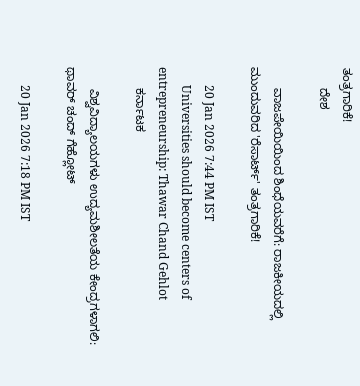ತಂತ್ರಗಾರಿಕೆ!
      ದೇಶ

      ವಾಜಪೇಯಿಯಿಂದ ಶಿಂಧೆಯವರೆಗೆ: ರಾಜಕೀಯದಲ್ಲಿ ಮುಂದುವರಿದ 'ರೆಸಾರ್ಟ್' ತಂತ್ರಗಾರಿಕೆ!

      20 Jan 2026 7:44 PM IST
      Universities should become centers of entrepreneurship: Thawar Chand Gehlot
      ಕರ್ನಾಟಕ

      ವಿಶ್ವವಿದ್ಯಾಲಯಗಳು ಉದ್ಯಮಶೀಲತೆಯ ಕೇಂದ್ರಗಳಾಗಲಿ: ಥಾವರ್‌ ಚಂದ್‌ ಗೆಹ್ಲೋಟ್‌

      20 Jan 2026 7:18 PM IST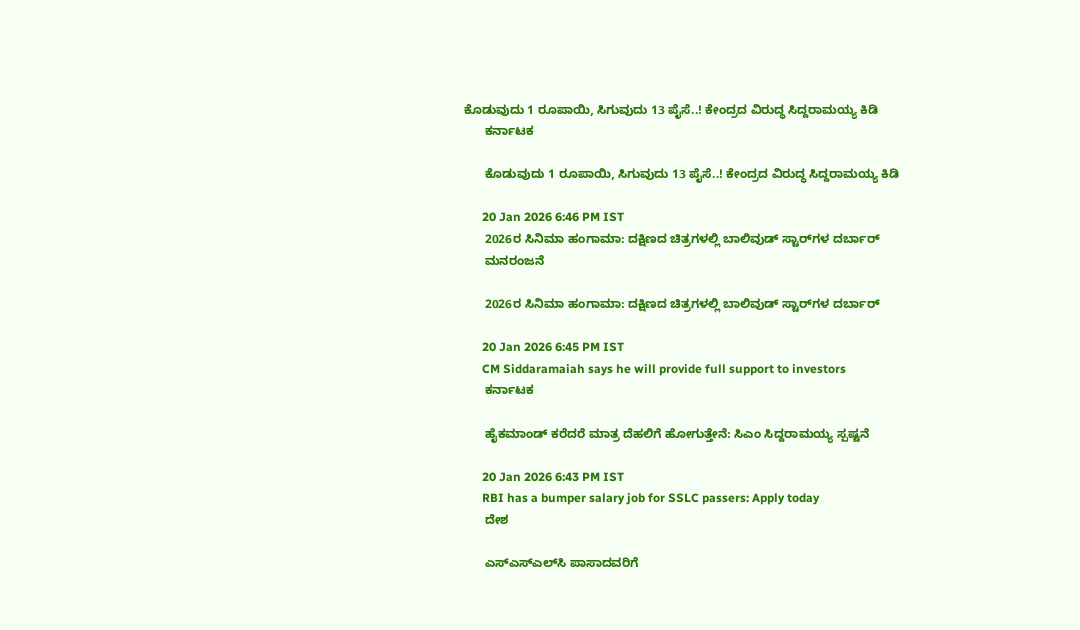ಕೊಡುವುದು 1 ರೂಪಾಯಿ, ಸಿಗುವುದು 13 ಪೈಸೆ..! ಕೇಂದ್ರದ ವಿರುದ್ಧ ಸಿದ್ದರಾಮಯ್ಯ ಕಿಡಿ
      ಕರ್ನಾಟಕ

      ಕೊಡುವುದು 1 ರೂಪಾಯಿ, ಸಿಗುವುದು 13 ಪೈಸೆ..! ಕೇಂದ್ರದ ವಿರುದ್ಧ ಸಿದ್ದರಾಮಯ್ಯ ಕಿಡಿ

      20 Jan 2026 6:46 PM IST
      2026ರ ಸಿನಿಮಾ ಹಂಗಾಮಾ: ದಕ್ಷಿಣದ ಚಿತ್ರಗಳಲ್ಲಿ ಬಾಲಿವುಡ್‌ ಸ್ಟಾರ್‌ಗಳ ದರ್ಬಾರ್
      ಮನರಂಜನೆ

      2026ರ ಸಿನಿಮಾ ಹಂಗಾಮಾ: ದಕ್ಷಿಣದ ಚಿತ್ರಗಳಲ್ಲಿ ಬಾಲಿವುಡ್‌ ಸ್ಟಾರ್‌ಗಳ ದರ್ಬಾರ್

      20 Jan 2026 6:45 PM IST
      CM Siddaramaiah says he will provide full support to investors
      ಕರ್ನಾಟಕ

      ಹೈಕಮಾಂಡ್‌ ಕರೆದರೆ ಮಾತ್ರ ದೆಹಲಿಗೆ ಹೋಗುತ್ತೇನೆ: ಸಿಎಂ ಸಿದ್ದರಾಮಯ್ಯ ಸ್ಪಷ್ಟನೆ

      20 Jan 2026 6:43 PM IST
      RBI has a bumper salary job for SSLC passers: Apply today
      ದೇಶ

      ಎಸ್‌ಎಸ್‌ಎಲ್‌ಸಿ ಪಾಸಾದವರಿಗೆ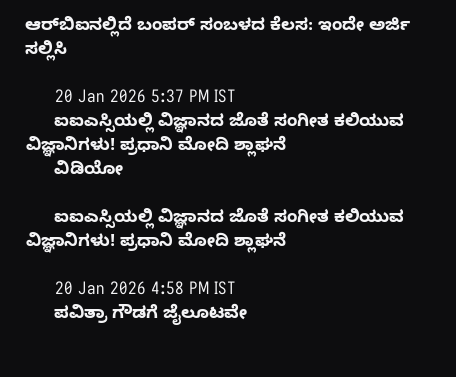ಆರ್‌ಬಿಐನಲ್ಲಿದೆ ಬಂಪರ್ ಸಂಬಳದ ಕೆಲಸ: ಇಂದೇ ಅರ್ಜಿ ಸಲ್ಲಿಸಿ

      20 Jan 2026 5:37 PM IST
      ಐಐಎಸ್ಸಿಯಲ್ಲಿ ವಿಜ್ಞಾನದ ಜೊತೆ ಸಂಗೀತ ಕಲಿಯುವ ವಿಜ್ಞಾನಿಗಳು! ಪ್ರಧಾನಿ ಮೋದಿ ಶ್ಲಾಘನೆ
      ವಿಡಿಯೋ

      ಐಐಎಸ್ಸಿಯಲ್ಲಿ ವಿಜ್ಞಾನದ ಜೊತೆ ಸಂಗೀತ ಕಲಿಯುವ ವಿಜ್ಞಾನಿಗಳು! ಪ್ರಧಾನಿ ಮೋದಿ ಶ್ಲಾಘನೆ

      20 Jan 2026 4:58 PM IST
      ಪವಿತ್ರಾ ಗೌಡಗೆ ಜೈಲೂಟವೇ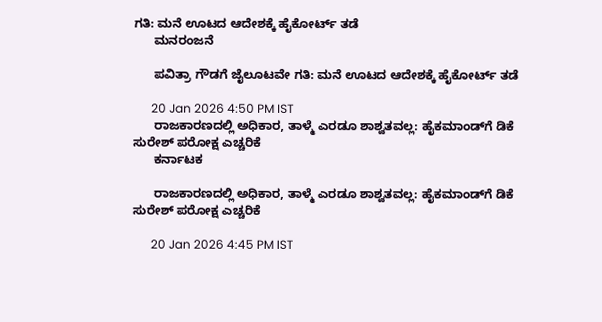ಗತಿ: ಮನೆ ಊಟದ ಆದೇಶಕ್ಕೆ ಹೈಕೋರ್ಟ್ ತಡೆ
      ಮನರಂಜನೆ

      ಪವಿತ್ರಾ ಗೌಡಗೆ ಜೈಲೂಟವೇ ಗತಿ: ಮನೆ ಊಟದ ಆದೇಶಕ್ಕೆ ಹೈಕೋರ್ಟ್ ತಡೆ

      20 Jan 2026 4:50 PM IST
      ರಾಜಕಾರಣದಲ್ಲಿ ಅಧಿಕಾರ, ತಾಳ್ಮೆ ಎರಡೂ ಶಾಶ್ವತವಲ್ಲ: ಹೈಕಮಾಂಡ್‌ಗೆ ಡಿಕೆ ಸುರೇಶ್ ಪರೋಕ್ಷ ಎಚ್ಚರಿಕೆ
      ಕರ್ನಾಟಕ

      ರಾಜಕಾರಣದಲ್ಲಿ ಅಧಿಕಾರ, ತಾಳ್ಮೆ ಎರಡೂ ಶಾಶ್ವತವಲ್ಲ: ಹೈಕಮಾಂಡ್‌ಗೆ ಡಿಕೆ ಸುರೇಶ್ ಪರೋಕ್ಷ ಎಚ್ಚರಿಕೆ

      20 Jan 2026 4:45 PM IST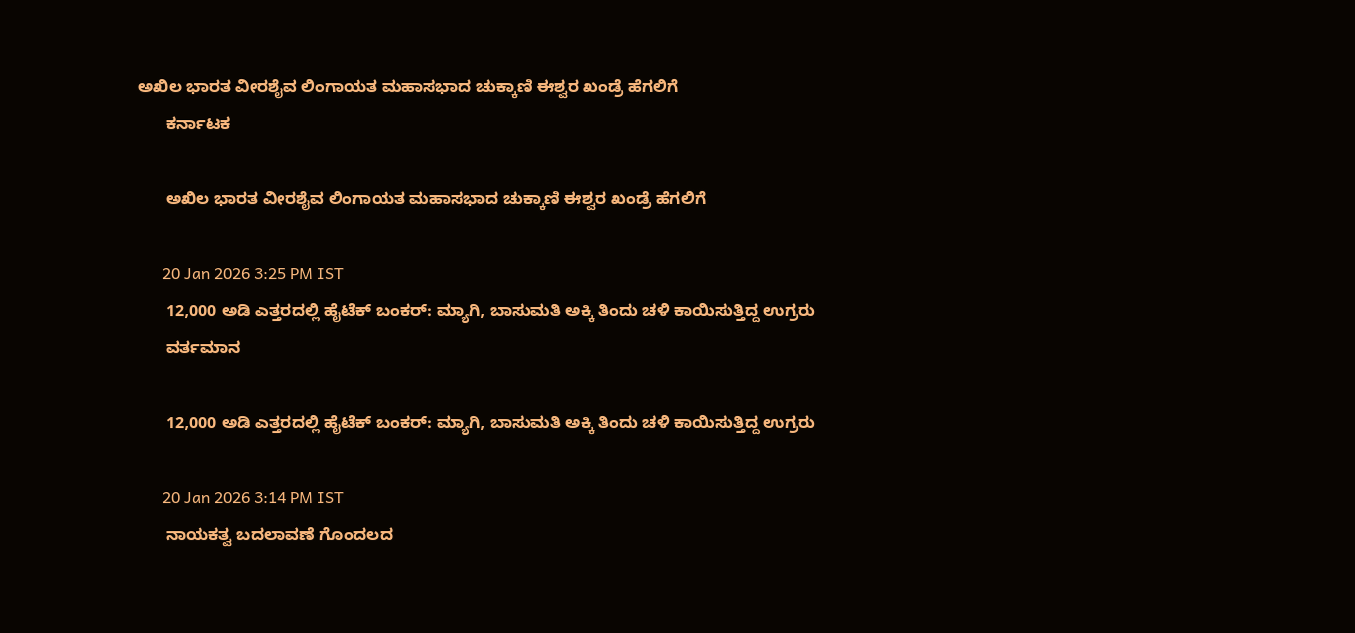ಅಖಿಲ ಭಾರತ ವೀರಶೈವ ಲಿಂಗಾಯತ ಮಹಾಸಭಾದ ಚುಕ್ಕಾಣಿ ಈಶ್ವರ ಖಂಡ್ರೆ ಹೆಗಲಿಗೆ
      ಕರ್ನಾಟಕ

      ಅಖಿಲ ಭಾರತ ವೀರಶೈವ ಲಿಂಗಾಯತ ಮಹಾಸಭಾದ ಚುಕ್ಕಾಣಿ ಈಶ್ವರ ಖಂಡ್ರೆ ಹೆಗಲಿಗೆ

      20 Jan 2026 3:25 PM IST
      12,000 ಅಡಿ ಎತ್ತರದಲ್ಲಿ ಹೈಟೆಕ್‌ ಬಂಕರ್‌: ಮ್ಯಾಗಿ, ಬಾಸುಮತಿ ಅಕ್ಕಿ ತಿಂದು ಚಳಿ ಕಾಯಿಸುತ್ತಿದ್ದ ಉಗ್ರರು
      ವರ್ತಮಾನ

      12,000 ಅಡಿ ಎತ್ತರದಲ್ಲಿ ಹೈಟೆಕ್‌ ಬಂಕರ್‌: ಮ್ಯಾಗಿ, ಬಾಸುಮತಿ ಅಕ್ಕಿ ತಿಂದು ಚಳಿ ಕಾಯಿಸುತ್ತಿದ್ದ ಉಗ್ರರು

      20 Jan 2026 3:14 PM IST
      ನಾಯಕತ್ವ ಬದಲಾವಣೆ ಗೊಂದಲದ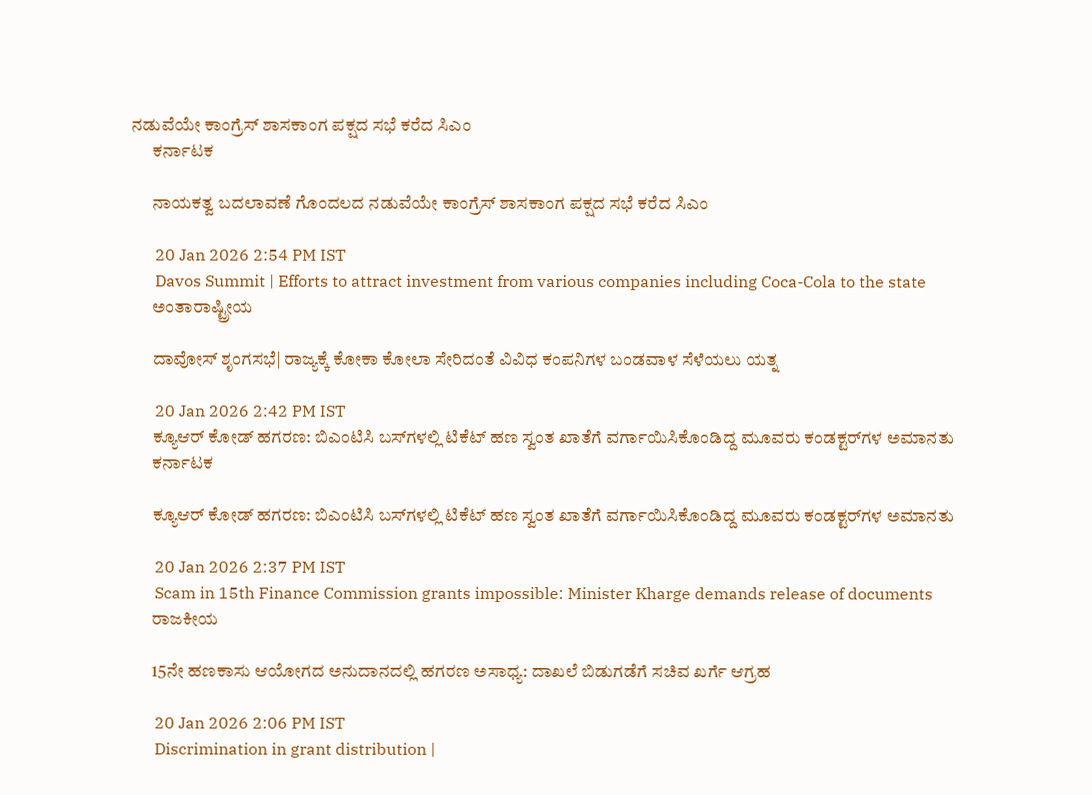ನಡುವೆಯೇ ಕಾಂಗ್ರೆಸ್ ಶಾಸಕಾಂಗ ಪಕ್ಷದ ಸಭೆ ಕರೆದ ಸಿಎಂ
      ಕರ್ನಾಟಕ

      ನಾಯಕತ್ವ ಬದಲಾವಣೆ ಗೊಂದಲದ ನಡುವೆಯೇ ಕಾಂಗ್ರೆಸ್ ಶಾಸಕಾಂಗ ಪಕ್ಷದ ಸಭೆ ಕರೆದ ಸಿಎಂ

      20 Jan 2026 2:54 PM IST
      Davos Summit | Efforts to attract investment from various companies including Coca-Cola to the state
      ಅಂತಾರಾಷ್ಟ್ರೀಯ

      ದಾವೋಸ್‌ ಶೃಂಗಸಭೆ| ರಾಜ್ಯಕ್ಕೆ ಕೋಕಾ ಕೋಲಾ ಸೇರಿದಂತೆ ವಿವಿಧ ಕಂಪನಿಗಳ ಬಂಡವಾಳ ಸೆಳೆಯಲು ಯತ್ನ

      20 Jan 2026 2:42 PM IST
      ಕ್ಯೂಆರ್ ಕೋಡ್ ಹಗರಣ: ಬಿಎಂಟಿಸಿ ಬಸ್‌ಗಳಲ್ಲಿ ಟಿಕೆಟ್ ಹಣ ಸ್ವಂತ ಖಾತೆಗೆ ವರ್ಗಾಯಿಸಿಕೊಂಡಿದ್ದ ಮೂವರು ಕಂಡಕ್ಟರ್‌ಗಳ ಅಮಾನತು
      ಕರ್ನಾಟಕ

      ಕ್ಯೂಆರ್ ಕೋಡ್ ಹಗರಣ: ಬಿಎಂಟಿಸಿ ಬಸ್‌ಗಳಲ್ಲಿ ಟಿಕೆಟ್ ಹಣ ಸ್ವಂತ ಖಾತೆಗೆ ವರ್ಗಾಯಿಸಿಕೊಂಡಿದ್ದ ಮೂವರು ಕಂಡಕ್ಟರ್‌ಗಳ ಅಮಾನತು

      20 Jan 2026 2:37 PM IST
      Scam in 15th Finance Commission grants impossible: Minister Kharge demands release of documents
      ರಾಜಕೀಯ

      15ನೇ ಹಣಕಾಸು ಆಯೋಗದ ಅನುದಾನದಲ್ಲಿ ಹಗರಣ ಅಸಾಧ್ಯ: ದಾಖಲೆ ಬಿಡುಗಡೆಗೆ ಸಚಿವ ಖರ್ಗೆ ಆಗ್ರಹ

      20 Jan 2026 2:06 PM IST
      Discrimination in grant distribution |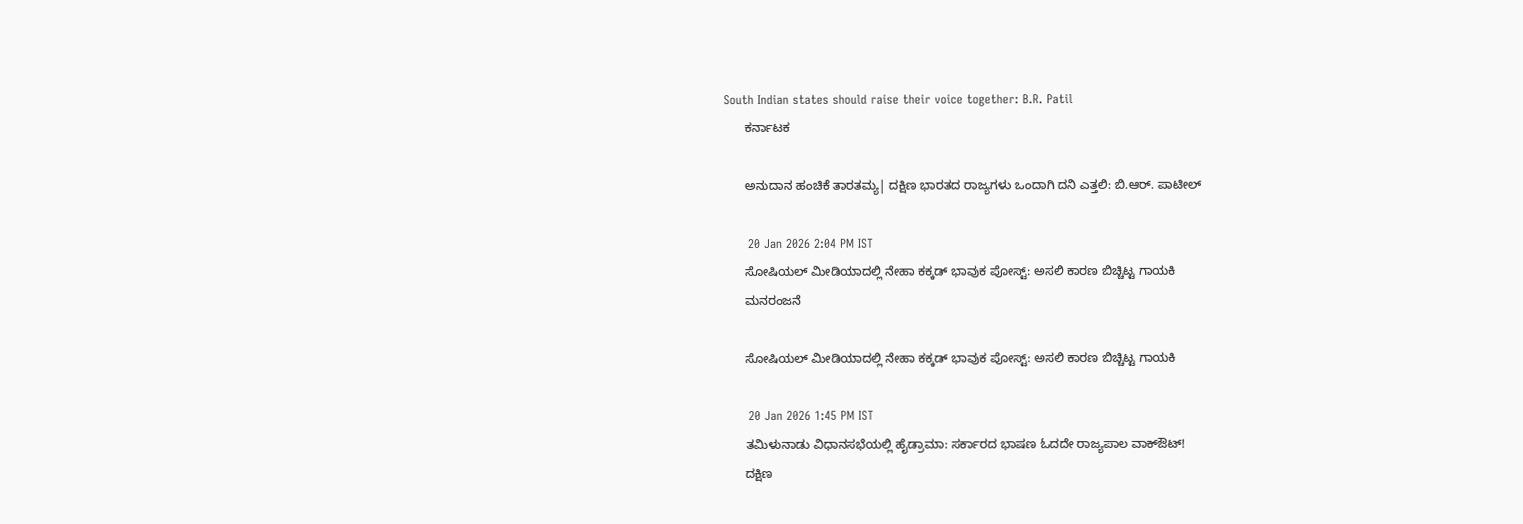South Indian states should raise their voice together: B.R. Patil
      ಕರ್ನಾಟಕ

      ಅನುದಾನ ಹಂಚಿಕೆ ತಾರತಮ್ಯ| ದಕ್ಷಿಣ ಭಾರತದ ರಾಜ್ಯಗಳು ಒಂದಾಗಿ ದನಿ ಎತ್ತಲಿ: ಬಿ.ಆರ್‌. ಪಾಟೀಲ್‌

      20 Jan 2026 2:04 PM IST
      ಸೋಷಿಯಲ್ ಮೀಡಿಯಾದಲ್ಲಿ ನೇಹಾ ಕಕ್ಕಡ್ ಭಾವುಕ ಪೋಸ್ಟ್: ಅಸಲಿ ಕಾರಣ ಬಿಚ್ಚಿಟ್ಟ ಗಾಯಕಿ
      ಮನರಂಜನೆ

      ಸೋಷಿಯಲ್ ಮೀಡಿಯಾದಲ್ಲಿ ನೇಹಾ ಕಕ್ಕಡ್ ಭಾವುಕ ಪೋಸ್ಟ್: ಅಸಲಿ ಕಾರಣ ಬಿಚ್ಚಿಟ್ಟ ಗಾಯಕಿ

      20 Jan 2026 1:45 PM IST
      ತಮಿಳುನಾಡು ವಿಧಾನಸಭೆಯಲ್ಲಿ ಹೈಡ್ರಾಮಾ: ಸರ್ಕಾರದ ಭಾಷಣ ಓದದೇ ರಾಜ್ಯಪಾಲ ವಾಕ್‌ಔಟ್!
      ದಕ್ಷಿಣ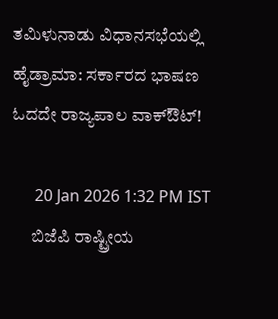ತಮಿಳುನಾಡು ವಿಧಾನಸಭೆಯಲ್ಲಿ ಹೈಡ್ರಾಮಾ: ಸರ್ಕಾರದ ಭಾಷಣ ಓದದೇ ರಾಜ್ಯಪಾಲ ವಾಕ್‌ಔಟ್!

      20 Jan 2026 1:32 PM IST
      ಬಿಜೆಪಿ ರಾಷ್ಟ್ರೀಯ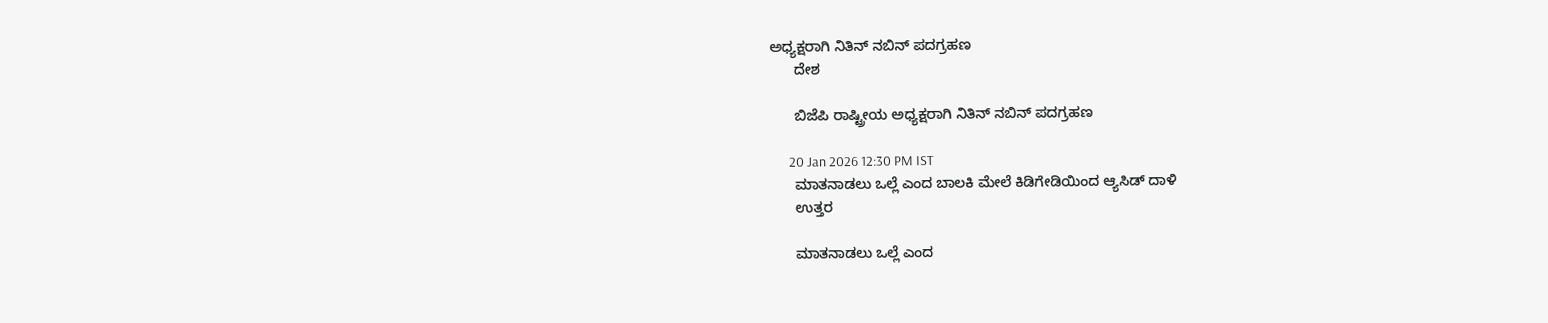ಅಧ್ಯಕ್ಷರಾಗಿ ನಿತಿನ್ ನಬಿನ್ ಪದಗ್ರಹಣ
      ದೇಶ

      ಬಿಜೆಪಿ ರಾಷ್ಟ್ರೀಯ ಅಧ್ಯಕ್ಷರಾಗಿ ನಿತಿನ್ ನಬಿನ್ ಪದಗ್ರಹಣ

      20 Jan 2026 12:30 PM IST
      ಮಾತನಾಡಲು ಒಲ್ಲೆ ಎಂದ ಬಾಲಕಿ ಮೇಲೆ ಕಿಡಿಗೇಡಿಯಿಂದ ಆ್ಯಸಿಡ್ ದಾಳಿ
      ಉತ್ತರ

      ಮಾತನಾಡಲು ಒಲ್ಲೆ ಎಂದ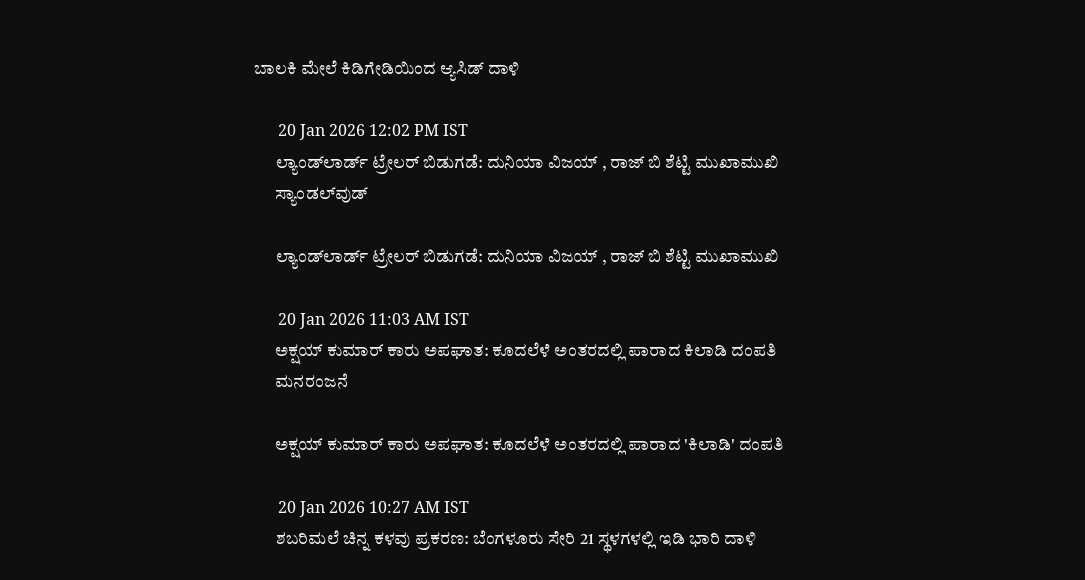ಬಾಲಕಿ ಮೇಲೆ ಕಿಡಿಗೇಡಿಯಿಂದ ಆ್ಯಸಿಡ್ ದಾಳಿ

      20 Jan 2026 12:02 PM IST
      ಲ್ಯಾಂಡ್‌ಲಾರ್ಡ್ ಟ್ರೇಲರ್ ಬಿಡುಗಡೆ: ದುನಿಯಾ ವಿಜಯ್ , ರಾಜ್ ಬಿ ಶೆಟ್ಟಿ ಮುಖಾಮುಖಿ
      ಸ್ಯಾಂಡಲ್‌ವುಡ್

      ಲ್ಯಾಂಡ್‌ಲಾರ್ಡ್ ಟ್ರೇಲರ್ ಬಿಡುಗಡೆ: ದುನಿಯಾ ವಿಜಯ್ , ರಾಜ್ ಬಿ ಶೆಟ್ಟಿ ಮುಖಾಮುಖಿ

      20 Jan 2026 11:03 AM IST
      ಅಕ್ಷಯ್ ಕುಮಾರ್ ಕಾರು ಅಪಘಾತ: ಕೂದಲೆಳೆ ಅಂತರದಲ್ಲಿ ಪಾರಾದ ಕಿಲಾಡಿ ದಂಪತಿ
      ಮನರಂಜನೆ

      ಅಕ್ಷಯ್ ಕುಮಾರ್ ಕಾರು ಅಪಘಾತ: ಕೂದಲೆಳೆ ಅಂತರದಲ್ಲಿ ಪಾರಾದ 'ಕಿಲಾಡಿ' ದಂಪತಿ

      20 Jan 2026 10:27 AM IST
      ಶಬರಿಮಲೆ ಚಿನ್ನ ಕಳವು ಪ್ರಕರಣ: ಬೆಂಗಳೂರು ಸೇರಿ 21 ಸ್ಥಳಗಳಲ್ಲಿ ಇಡಿ ಭಾರಿ ದಾಳಿ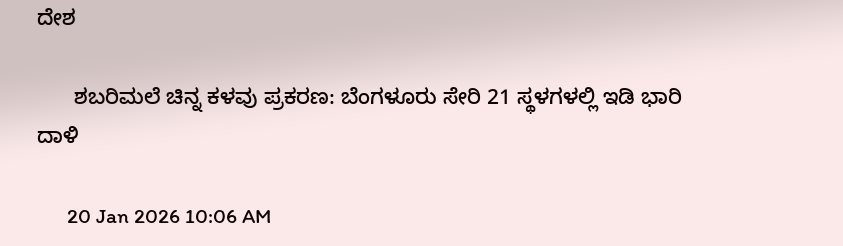ದೇಶ

      ಶಬರಿಮಲೆ ಚಿನ್ನ ಕಳವು ಪ್ರಕರಣ: ಬೆಂಗಳೂರು ಸೇರಿ 21 ಸ್ಥಳಗಳಲ್ಲಿ ಇಡಿ ಭಾರಿ ದಾಳಿ

      20 Jan 2026 10:06 AM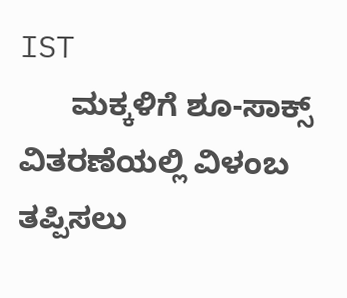IST
      ಮಕ್ಕಳಿಗೆ ಶೂ-ಸಾಕ್ಸ್ ವಿತರಣೆಯಲ್ಲಿ ವಿಳಂಬ ತಪ್ಪಿಸಲು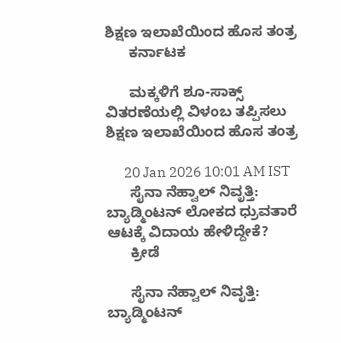ಶಿಕ್ಷಣ ಇಲಾಖೆಯಿಂದ ಹೊಸ ತಂತ್ರ
      ಕರ್ನಾಟಕ

      ಮಕ್ಕಳಿಗೆ ಶೂ-ಸಾಕ್ಸ್ ವಿತರಣೆಯಲ್ಲಿ ವಿಳಂಬ ತಪ್ಪಿಸಲು ಶಿಕ್ಷಣ ಇಲಾಖೆಯಿಂದ ಹೊಸ ತಂತ್ರ

      20 Jan 2026 10:01 AM IST
      ಸೈನಾ ನೆಹ್ವಾಲ್ ನಿವೃತ್ತಿ: ಬ್ಯಾಡ್ಮಿಂಟನ್ ಲೋಕದ ಧ್ರುವತಾರೆ ಆಟಕ್ಕೆ ವಿದಾಯ ಹೇಳಿದ್ದೇಕೆ?
      ಕ್ರೀಡೆ

      ಸೈನಾ ನೆಹ್ವಾಲ್ ನಿವೃತ್ತಿ: ಬ್ಯಾಡ್ಮಿಂಟನ್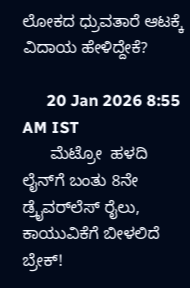ಲೋಕದ ಧ್ರುವತಾರೆ ಆಟಕ್ಕೆ ವಿದಾಯ ಹೇಳಿದ್ದೇಕೆ?

      20 Jan 2026 8:55 AM IST
      ಮೆಟ್ರೋ  ಹಳದಿ ಲೈನ್‌ಗೆ ಬಂತು 8ನೇ ಡ್ರೈವರ್‌ಲೆಸ್ ರೈಲು, ಕಾಯುವಿಕೆಗೆ ಬೀಳಲಿದೆ ಬ್ರೇಕ್!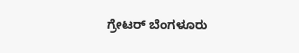ಗ್ರೇಟರ್ ಬೆಂಗಳೂರು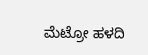ಮೆಟ್ರೋ ಹಳದಿ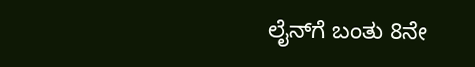ಲೈನ್‌ಗೆ ಬಂತು 8ನೇ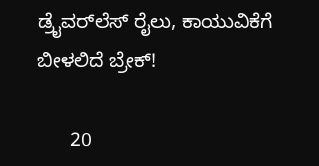ಡ್ರೈವರ್‌ಲೆಸ್ ರೈಲು, ಕಾಯುವಿಕೆಗೆ ಬೀಳಲಿದೆ ಬ್ರೇಕ್!

      20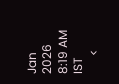Jan 2026 8:19 AM IST
      <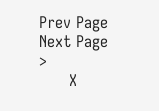Prev Page Next Page  >
      X